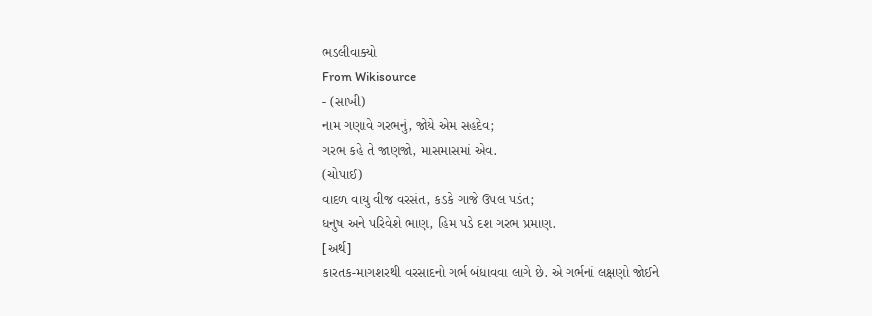ભડલીવાક્યો
From Wikisource
- (સાખી)
નામ ગણાવે ગરભનું, જોયે એમ સહદેવ;
ગરભ કહે તે જાણજો, માસમાસમાં એવ.
(ચોપાઈ)
વાદળ વાયુ વીજ વરસંત, કડકે ગાજે ઉપલ પડંત;
ધનુષ અને પરિવેશે ભાણ, હિમ પડે દશ ગરભ પ્રમાણ.
[અર્થ]
કારતક-માગશરથી વરસાદનો ગર્ભ બંધાવવા લાગે છે. એ ગર્ભનાં લક્ષણો જોઈને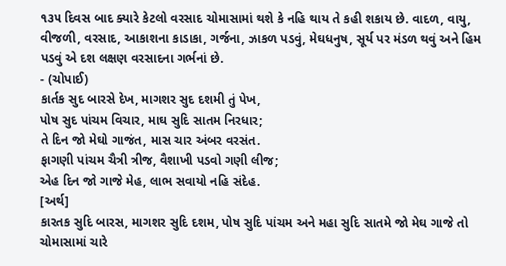૧૩૫ દિવસ બાદ ક્યારે કેટલો વરસાદ ચોમાસામાં થશે કે નહિ થાય તે કહી શકાય છે. વાદળ, વાયુ, વીજળી, વરસાદ, આકાશના કાડાકા, ગર્જના, ઝાકળ પડવું, મેઘધનુષ, સૂર્ય પર મંડળ થવું અને હિમ પડવું એ દશ લક્ષણ વરસાદના ગર્ભનાં છે.
- (ચોપાઈ)
કાર્તક સુદ બારસે દેખ, માગશર સુદ દશમી તું પેખ,
પોષ સુદ પાંચમ વિચાર, માઘ સુદિ સાતમ નિરધાર;
તે દિન જો મેઘો ગાજંત, માસ ચાર અંબર વરસંત.
ફાગણી પાંચમ ચૈત્રી ત્રીજ, વૈશાખી પડવો ગણી લીજ;
એહ દિન જો ગાજે મેહ, લાભ સવાયો નહિ સંદેહ.
[અર્થ]
કારતક સુદિ બારસ, માગશર સુદિ દશમ, પોષ સુદિ પાંચમ અને મહા સુદિ સાતમે જો મેઘ ગાજે તો ચોમાસામાં ચારે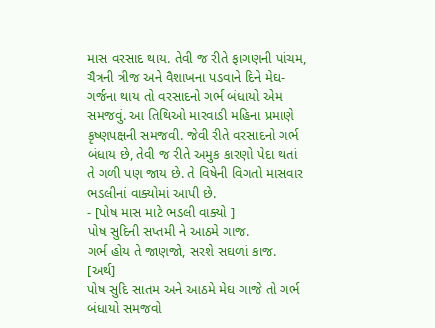માસ વરસાદ થાય. તેવી જ રીતે ફાગણની પાંચમ, ચૈત્રની ત્રીજ અને વૈશાખના પડવાને દિને મેઘ-ગર્જના થાય તો વરસાદનો ગર્ભ બંધાયો એમ સમજવું. આ તિથિઓ મારવાડી મહિના પ્રમાણે કૃષ્ણપક્ષની સમજવી. જેવી રીતે વરસાદનો ગર્ભ બંધાય છે, તેવી જ રીતે અમુક કારણો પેદા થતાં તે ગળી પણ જાય છે. તે વિષેની વિગતો માસવાર ભડલીનાં વાક્યોમાં આપી છે.
- [પોષ માસ માટે ભડલી વાક્યો ]
પોષ સુદિની સપ્તમી ને આઠમે ગાજ.
ગર્ભ હોય તે જાણજો, સરશે સઘળાં કાજ.
[અર્થ]
પોષ સુદિ સાતમ અને આઠમે મેઘ ગાજે તો ગર્ભ બંધાયો સમજવો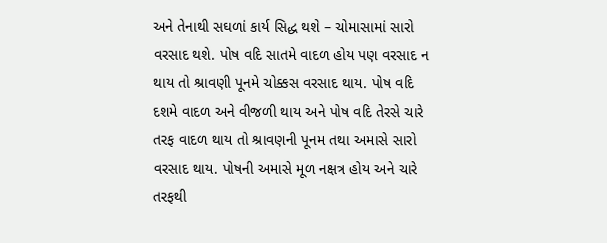અને તેનાથી સઘળાં કાર્ય સિદ્ધ થશે – ચોમાસામાં સારો વરસાદ થશે. પોષ વદિ સાતમે વાદળ હોય પણ વરસાદ ન થાય તો શ્રાવણી પૂનમે ચોક્કસ વરસાદ થાય. પોષ વદિ દશમે વાદળ અને વીજળી થાય અને પોષ વદિ તેરસે ચારે તરફ વાદળ થાય તો શ્રાવણની પૂનમ તથા અમાસે સારો વરસાદ થાય. પોષની અમાસે મૂળ નક્ષત્ર હોય અને ચારે તરફથી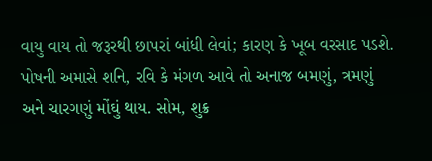વાયુ વાય તો જરૂરથી છાપરાં બાંધી લેવાં; કારણ કે ખૂબ વરસાદ પડશે. પોષની અમાસે શનિ, રવિ કે મંગળ આવે તો અનાજ બમણું, ત્રમણું અને ચારગણું મોંઘું થાય. સોમ, શુક્ર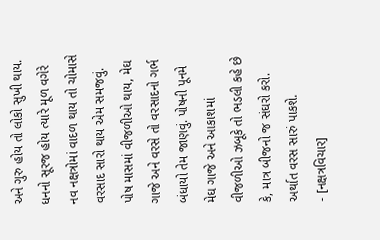અને ગુરુ હોય તો લોકો સુખી થાય. ધનનો સૂરજ હોય ત્યારે મૂળ વગેરે નવ નક્ષત્રોમાં વાદળ થાય તો ચોમાસે વરસાદ સારો થાય એમ સમજવું. પોષ માસમાં વીજળીઓ થાય, મેઘ ગાજે અને વરસે તો વરસાદનો ગર્ભ બંધાયો તેમ જાણવું. પોષની પૂનમે મેઘ ગાજે અને આકાશમાં વીજળીઓ ઝબૂકે તો ભડલી કહે છે કે, માત્ર બીજનો જ સંઘરો કરો. અર્થાત વરસ સારું પાકશે.
- [નક્ષત્રવિચાર]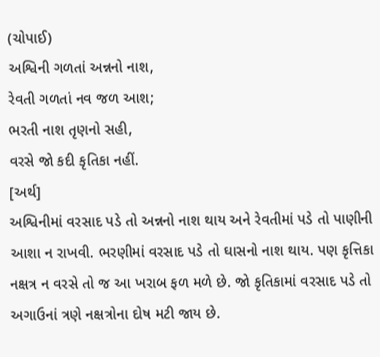(ચોપાઈ)
અશ્વિની ગળતાં અન્નનો નાશ,
રેવતી ગળતાં નવ જળ આશ;
ભરતી નાશ તૃણનો સહી,
વરસે જો કદી કૃતિકા નહીં.
[અર્થ]
અશ્વિનીમાં વરસાદ પડે તો અન્નનો નાશ થાય અને રેવતીમાં પડે તો પાણીની આશા ન રાખવી. ભરણીમાં વરસાદ પડે તો ઘાસનો નાશ થાય. પણ કૃત્તિકા નક્ષત્ર ન વરસે તો જ આ ખરાબ ફળ મળે છે. જો કૃતિકામાં વરસાદ પડે તો અગાઉનાં ત્રણે નક્ષત્રોના દોષ મટી જાય છે.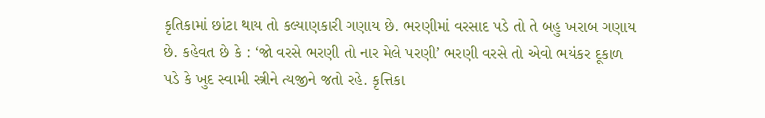કૃતિકામાં છાંટા થાય તો કલ્યાણકારી ગણાય છે. ભરણીમાં વરસાદ પડે તો તે બહુ ખરાબ ગણાય છે. કહેવત છે કે : ‘જો વરસે ભરણી તો નાર મેલે પરણી’ ભરણી વરસે તો એવો ભયંકર દૂકાળ પડે કે ખુદ સ્વામી સ્ત્રીને ત્યજીને જતો રહે. કૃત્તિકા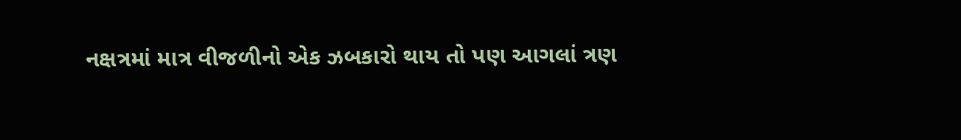નક્ષત્રમાં માત્ર વીજળીનો એક ઝબકારો થાય તો પણ આગલાં ત્રણ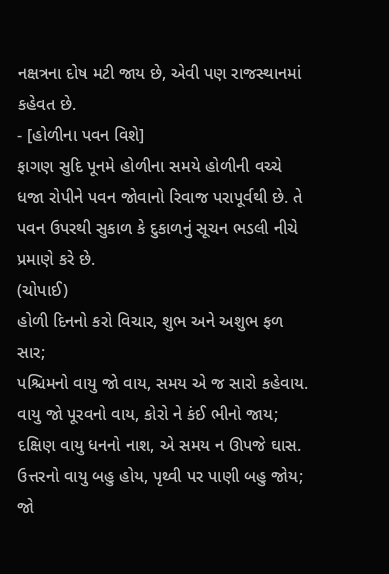નક્ષત્રના દોષ મટી જાય છે, એવી પણ રાજસ્થાનમાં કહેવત છે.
- [હોળીના પવન વિશે]
ફાગણ સુદિ પૂનમે હોળીના સમયે હોળીની વચ્ચે ધજા રોપીને પવન જોવાનો રિવાજ પરાપૂર્વથી છે. તે પવન ઉપરથી સુકાળ કે દુકાળનું સૂચન ભડલી નીચે પ્રમાણે કરે છે.
(ચોપાઈ)
હોળી દિનનો કરો વિચાર, શુભ અને અશુભ ફળ સાર;
પશ્ચિમનો વાયુ જો વાય, સમય એ જ સારો કહેવાય.
વાયુ જો પૂરવનો વાય, કોરો ને કંઈ ભીનો જાય;
દક્ષિણ વાયુ ધનનો નાશ, એ સમય ન ઊપજે ઘાસ.
ઉત્તરનો વાયુ બહુ હોય, પૃથ્વી પર પાણી બહુ જોય;
જો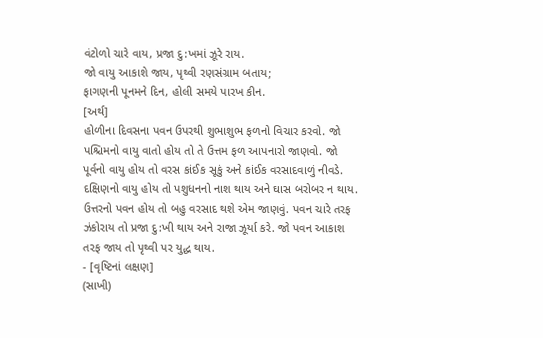વંટોળો ચારે વાય, પ્રજા દુ:ખમાં ઝૂરે રાય.
જો વાયુ આકાશે જાય, પૃથ્વી રણસંગ્રામ બતાય;
ફાગણની પૂનમને દિન, હોલી સમયે પારખ કીન.
[અર્થ]
હોળીના દિવસના પવન ઉપરથી શુભાશુભ ફળનો વિચાર કરવો. જો પશ્ચિમનો વાયુ વાતો હોય તો તે ઉત્તમ ફળ આપનારો જાણવો. જો પૂર્વનો વાયુ હોય તો વરસ કાંઈક સૂકું અને કાંઈક વરસાદવાળું નીવડે. દક્ષિણનો વાયુ હોય તો પશુધનનો નાશ થાય અને ઘાસ બરોબર ન થાય. ઉત્તરનો પવન હોય તો બહુ વરસાદ થશે એમ જાણવું. પવન ચારે તરફ ઝંકોરાય તો પ્રજા દુ:ખી થાય અને રાજા ઝૂર્યા કરે. જો પવન આકાશ તરફ જાય તો પૃથ્વી પર યુદ્ધ થાય.
- [વૃષ્ટિનાં લક્ષણ]
(સાખી)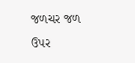જળચર જળ ઉપર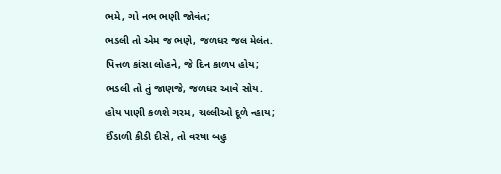ભમે, ગો નભ ભણી જોવંત;
ભડલી તો એમ જ ભણે, જળધર જલ મેલંત.
પિત્તળ કાંસા લોહને, જે દિન કાળપ હોય;
ભડલી તો તું જાણજે, જળધર આવે સોય.
હોય પાણી કળશે ગરમ, ચલ્લીઓ દૂળે ન્હાય;
ઈંડાળી કીડી દીસે, તો વરષા બહુ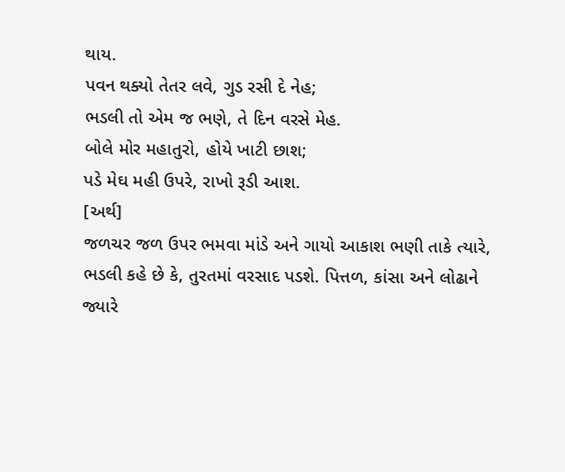થાય.
પવન થક્યો તેતર લવે, ગુડ રસી દે નેહ;
ભડલી તો એમ જ ભણે, તે દિન વરસે મેહ.
બોલે મોર મહાતુરો, હોયે ખાટી છાશ;
પડે મેઘ મહી ઉપરે, રાખો રૂડી આશ.
[અર્થ]
જળચર જળ ઉપર ભમવા માંડે અને ગાયો આકાશ ભણી તાકે ત્યારે, ભડલી કહે છે કે, તુરતમાં વરસાદ પડશે. પિત્તળ, કાંસા અને લોઢાને જ્યારે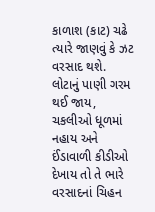કાળાશ (કાટ) ચઢે ત્યારે જાણવું કે ઝટ વરસાદ થશે. લોટાનું પાણી ગરમ થઈ જાય, ચકલીઓ ધૂળમાં નહાય અને ઈંડાવાળી કીડીઓ દેખાય તો તે ભારે વરસાદનાં ચિહન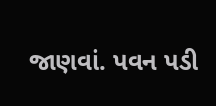જાણવાં. પવન પડી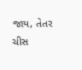જાય, તેતર ચીસ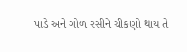પાડે અને ગોળ રસીને ચીકણો થાય તે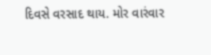દિવસે વરસાદ થાય. મોર વારંવાર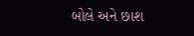બોલે અને છાશ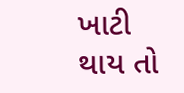ખાટી થાય તો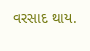વરસાદ થાય.